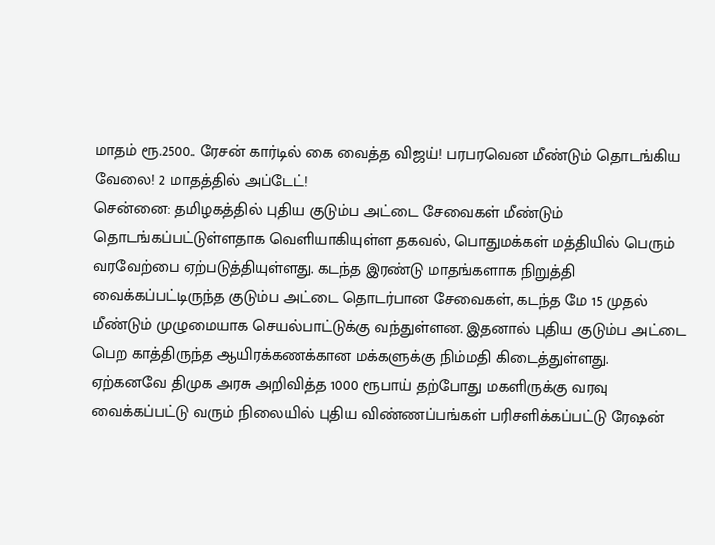மாதம் ரூ.2500.. ரேசன் கார்டில் கை வைத்த விஜய்! பரபரவென மீண்டும் தொடங்கிய வேலை! 2 மாதத்தில் அப்டேட்!
சென்னை: தமிழகத்தில் புதிய குடும்ப அட்டை சேவைகள் மீண்டும் தொடங்கப்பட்டுள்ளதாக வெளியாகியுள்ள தகவல், பொதுமக்கள் மத்தியில் பெரும் வரவேற்பை ஏற்படுத்தியுள்ளது. கடந்த இரண்டு மாதங்களாக நிறுத்தி வைக்கப்பட்டிருந்த குடும்ப அட்டை தொடர்பான சேவைகள், கடந்த மே 15 முதல் மீண்டும் முழுமையாக செயல்பாட்டுக்கு வந்துள்ளன. இதனால் புதிய குடும்ப அட்டை பெற காத்திருந்த ஆயிரக்கணக்கான மக்களுக்கு நிம்மதி கிடைத்துள்ளது. ஏற்கனவே திமுக அரசு அறிவித்த 1000 ரூபாய் தற்போது மகளிருக்கு வரவு வைக்கப்பட்டு வரும் நிலையில் புதிய விண்ணப்பங்கள் பரிசளிக்கப்பட்டு ரேஷன்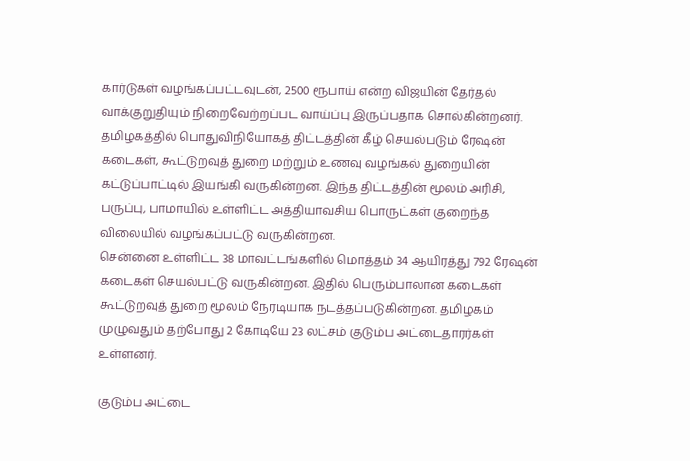கார்டுகள் வழங்கப்பட்டவுடன், 2500 ரூபாய் என்ற விஜயின் தேர்தல் வாக்குறுதியும் நிறைவேற்றப்பட வாய்ப்பு இருப்பதாக சொல்கின்றனர்.
தமிழகத்தில் பொதுவிநியோகத் திட்டத்தின் கீழ் செயல்படும் ரேஷன் கடைகள், கூட்டுறவுத் துறை மற்றும் உணவு வழங்கல் துறையின் கட்டுப்பாட்டில் இயங்கி வருகின்றன. இந்த திட்டத்தின் மூலம் அரிசி, பருப்பு, பாமாயில் உள்ளிட்ட அத்தியாவசிய பொருட்கள் குறைந்த விலையில் வழங்கப்பட்டு வருகின்றன.
சென்னை உள்ளிட்ட 38 மாவட்டங்களில் மொத்தம் 34 ஆயிரத்து 792 ரேஷன் கடைகள் செயல்பட்டு வருகின்றன. இதில் பெரும்பாலான கடைகள் கூட்டுறவுத் துறை மூலம் நேரடியாக நடத்தப்படுகின்றன. தமிழகம் முழுவதும் தற்போது 2 கோடியே 23 லட்சம் குடும்ப அட்டைதாரர்கள் உள்ளனர்.

குடும்ப அட்டை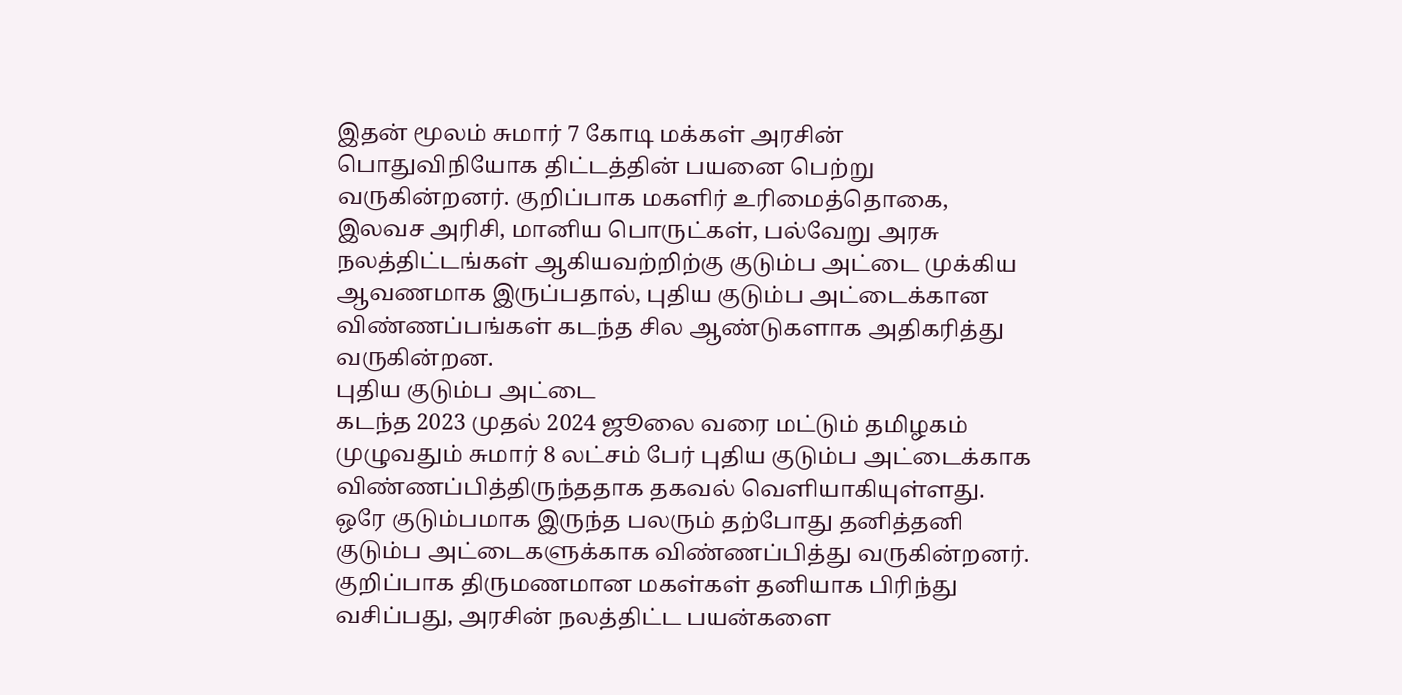இதன் மூலம் சுமார் 7 கோடி மக்கள் அரசின் பொதுவிநியோக திட்டத்தின் பயனை பெற்று வருகின்றனர். குறிப்பாக மகளிர் உரிமைத்தொகை, இலவச அரிசி, மானிய பொருட்கள், பல்வேறு அரசு நலத்திட்டங்கள் ஆகியவற்றிற்கு குடும்ப அட்டை முக்கிய ஆவணமாக இருப்பதால், புதிய குடும்ப அட்டைக்கான விண்ணப்பங்கள் கடந்த சில ஆண்டுகளாக அதிகரித்து வருகின்றன.
புதிய குடும்ப அட்டை
கடந்த 2023 முதல் 2024 ஜூலை வரை மட்டும் தமிழகம் முழுவதும் சுமார் 8 லட்சம் பேர் புதிய குடும்ப அட்டைக்காக விண்ணப்பித்திருந்ததாக தகவல் வெளியாகியுள்ளது. ஒரே குடும்பமாக இருந்த பலரும் தற்போது தனித்தனி குடும்ப அட்டைகளுக்காக விண்ணப்பித்து வருகின்றனர். குறிப்பாக திருமணமான மகள்கள் தனியாக பிரிந்து வசிப்பது, அரசின் நலத்திட்ட பயன்களை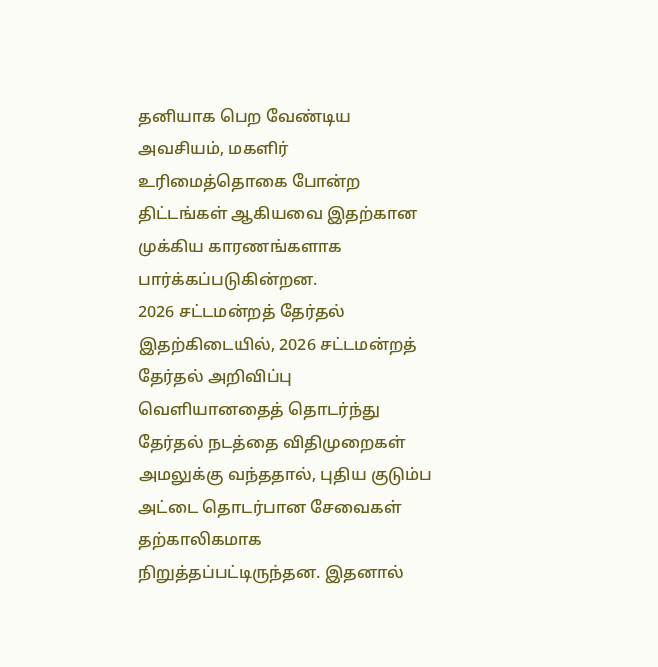தனியாக பெற வேண்டிய அவசியம், மகளிர் உரிமைத்தொகை போன்ற திட்டங்கள் ஆகியவை இதற்கான முக்கிய காரணங்களாக பார்க்கப்படுகின்றன.
2026 சட்டமன்றத் தேர்தல்
இதற்கிடையில், 2026 சட்டமன்றத் தேர்தல் அறிவிப்பு வெளியானதைத் தொடர்ந்து தேர்தல் நடத்தை விதிமுறைகள் அமலுக்கு வந்ததால், புதிய குடும்ப அட்டை தொடர்பான சேவைகள் தற்காலிகமாக நிறுத்தப்பட்டிருந்தன. இதனால்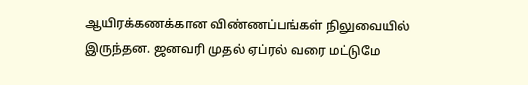ஆயிரக்கணக்கான விண்ணப்பங்கள் நிலுவையில் இருந்தன. ஜனவரி முதல் ஏப்ரல் வரை மட்டுமே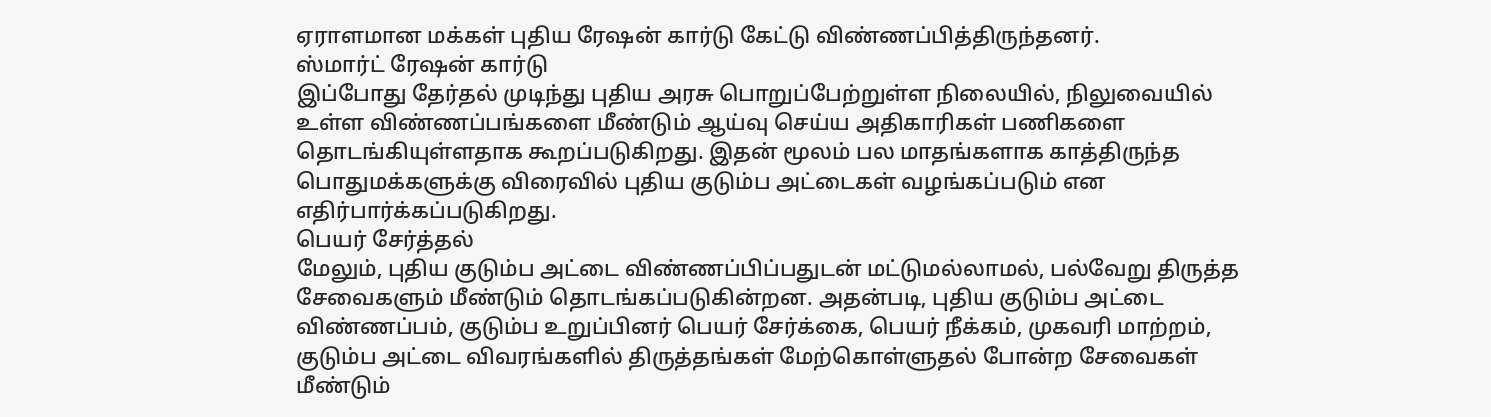ஏராளமான மக்கள் புதிய ரேஷன் கார்டு கேட்டு விண்ணப்பித்திருந்தனர்.
ஸ்மார்ட் ரேஷன் கார்டு
இப்போது தேர்தல் முடிந்து புதிய அரசு பொறுப்பேற்றுள்ள நிலையில், நிலுவையில் உள்ள விண்ணப்பங்களை மீண்டும் ஆய்வு செய்ய அதிகாரிகள் பணிகளை தொடங்கியுள்ளதாக கூறப்படுகிறது. இதன் மூலம் பல மாதங்களாக காத்திருந்த பொதுமக்களுக்கு விரைவில் புதிய குடும்ப அட்டைகள் வழங்கப்படும் என எதிர்பார்க்கப்படுகிறது.
பெயர் சேர்த்தல்
மேலும், புதிய குடும்ப அட்டை விண்ணப்பிப்பதுடன் மட்டுமல்லாமல், பல்வேறு திருத்த சேவைகளும் மீண்டும் தொடங்கப்படுகின்றன. அதன்படி, புதிய குடும்ப அட்டை விண்ணப்பம், குடும்ப உறுப்பினர் பெயர் சேர்க்கை, பெயர் நீக்கம், முகவரி மாற்றம், குடும்ப அட்டை விவரங்களில் திருத்தங்கள் மேற்கொள்ளுதல் போன்ற சேவைகள் மீண்டும்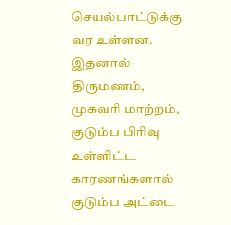செயல்பாட்டுக்கு வர உள்ளன. இதனால் திருமணம், முகவரி மாற்றம், குடும்ப பிரிவு உள்ளிட்ட காரணங்களால் குடும்ப அட்டை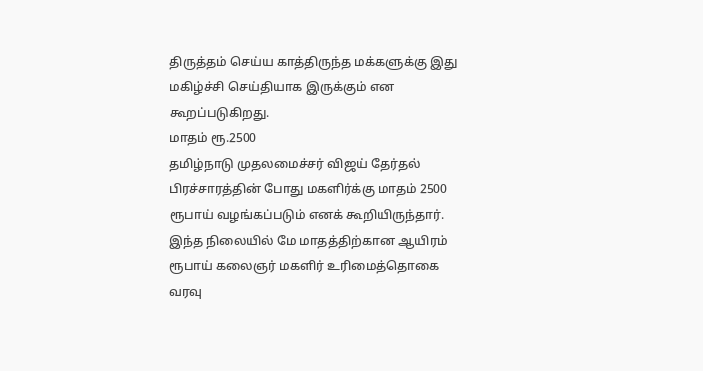திருத்தம் செய்ய காத்திருந்த மக்களுக்கு இது மகிழ்ச்சி செய்தியாக இருக்கும் என கூறப்படுகிறது.
மாதம் ரூ.2500
தமிழ்நாடு முதலமைச்சர் விஜய் தேர்தல் பிரச்சாரத்தின் போது மகளிர்க்கு மாதம் 2500 ரூபாய் வழங்கப்படும் எனக் கூறியிருந்தார். இந்த நிலையில் மே மாதத்திற்கான ஆயிரம் ரூபாய் கலைஞர் மகளிர் உரிமைத்தொகை வரவு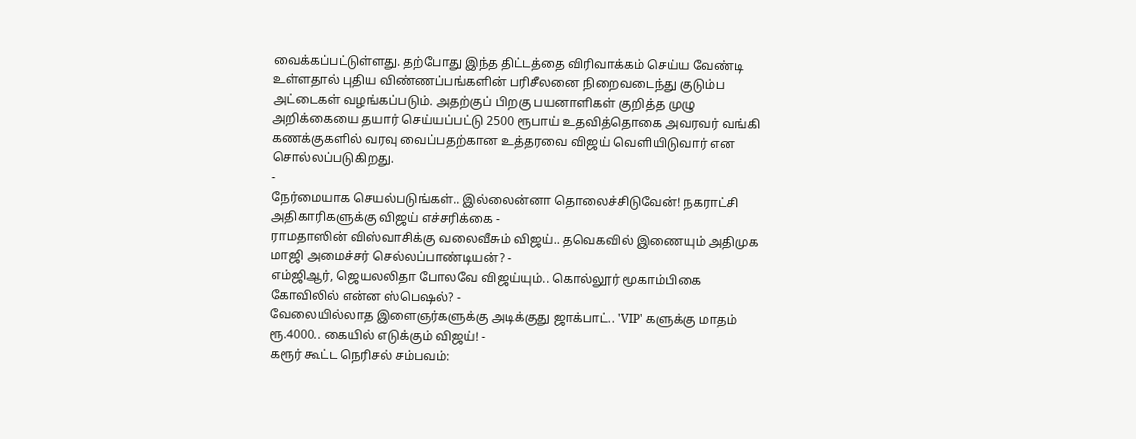வைக்கப்பட்டுள்ளது. தற்போது இந்த திட்டத்தை விரிவாக்கம் செய்ய வேண்டி உள்ளதால் புதிய விண்ணப்பங்களின் பரிசீலனை நிறைவடைந்து குடும்ப அட்டைகள் வழங்கப்படும். அதற்குப் பிறகு பயனாளிகள் குறித்த முழு அறிக்கையை தயார் செய்யப்பட்டு 2500 ரூபாய் உதவித்தொகை அவரவர் வங்கி கணக்குகளில் வரவு வைப்பதற்கான உத்தரவை விஜய் வெளியிடுவார் என சொல்லப்படுகிறது.
-
நேர்மையாக செயல்படுங்கள்.. இல்லைன்னா தொலைச்சிடுவேன்! நகராட்சி அதிகாரிகளுக்கு விஜய் எச்சரிக்கை -
ராமதாஸின் விஸ்வாசிக்கு வலைவீசும் விஜய்.. தவெகவில் இணையும் அதிமுக மாஜி அமைச்சர் செல்லப்பாண்டியன்? -
எம்ஜிஆர், ஜெயலலிதா போலவே விஜய்யும்.. கொல்லூர் மூகாம்பிகை கோவிலில் என்ன ஸ்பெஷல்? -
வேலையில்லாத இளைஞர்களுக்கு அடிக்குது ஜாக்பாட்.. 'VIP' களுக்கு மாதம் ரூ.4000.. கையில் எடுக்கும் விஜய்! -
கரூர் கூட்ட நெரிசல் சம்பவம்: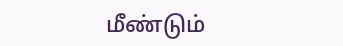மீண்டும்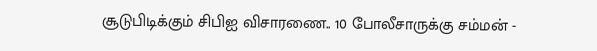சூடுபிடிக்கும் சிபிஐ விசாரணை.. 10 போலீசாருக்கு சம்மன் -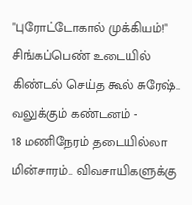"புரோட்டோகால் முக்கியம்!" சிங்கப்பெண் உடையில் கிண்டல் செய்த கூல் சுரேஷ்.. வலுக்கும் கண்டனம் -
18 மணிநேரம் தடையில்லா மின்சாரம்.. விவசாயிகளுக்கு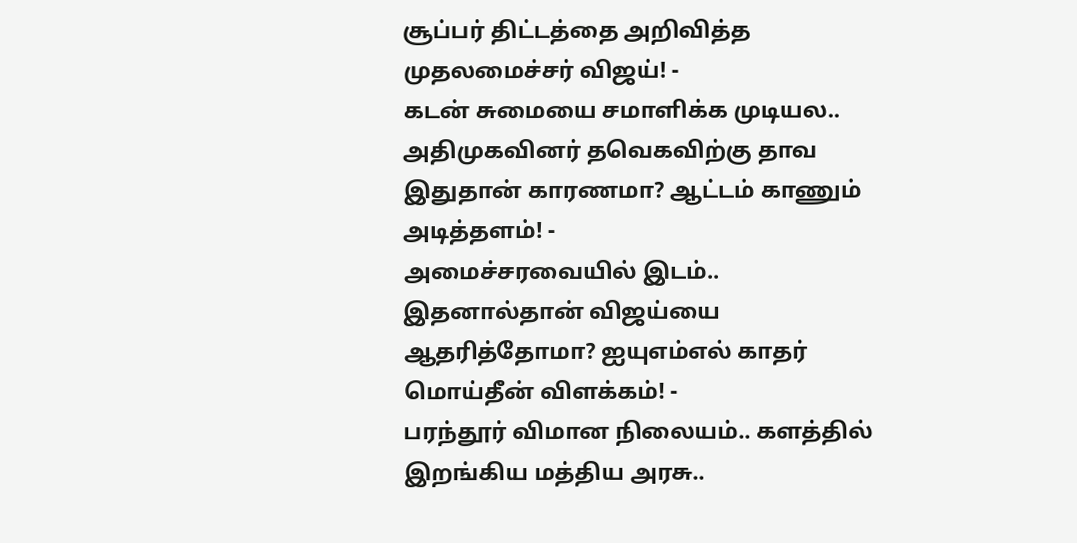சூப்பர் திட்டத்தை அறிவித்த முதலமைச்சர் விஜய்! -
கடன் சுமையை சமாளிக்க முடியல.. அதிமுகவினர் தவெகவிற்கு தாவ இதுதான் காரணமா? ஆட்டம் காணும் அடித்தளம்! -
அமைச்சரவையில் இடம்.. இதனால்தான் விஜய்யை ஆதரித்தோமா? ஐயுஎம்எல் காதர் மொய்தீன் விளக்கம்! -
பரந்தூர் விமான நிலையம்.. களத்தில் இறங்கிய மத்திய அரசு..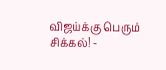விஜய்க்கு பெரும் சிக்கல்! -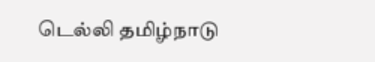டெல்லி தமிழ்நாடு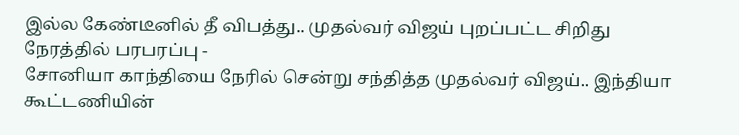இல்ல கேண்டீனில் தீ விபத்து.. முதல்வர் விஜய் புறப்பட்ட சிறிது நேரத்தில் பரபரப்பு -
சோனியா காந்தியை நேரில் சென்று சந்தித்த முதல்வர் விஜய்.. இந்தியா கூட்டணியின்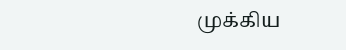முக்கிய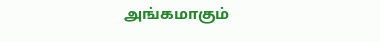அங்கமாகும்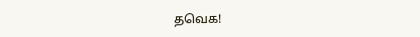தவெக!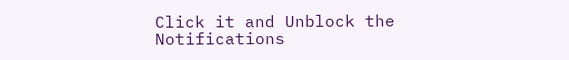Click it and Unblock the Notifications